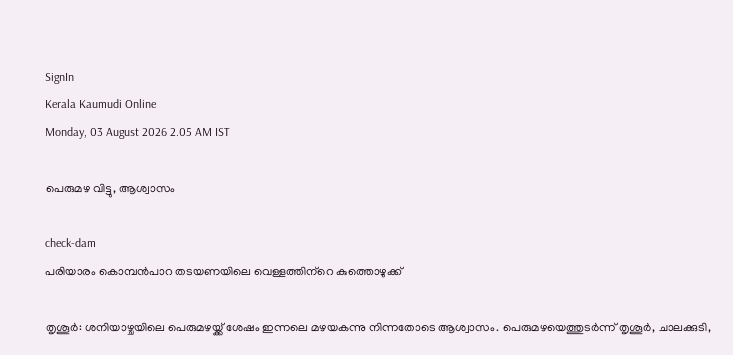SignIn
Kerala Kaumudi Online
Monday, 03 August 2026 2.05 AM IST

പെരുമഴ വിട്ടു, ആശ്വാസം

check-dam
പരിയാരം കൊമ്പൻപാറ തടയണയിലെ വെള്ളത്തിന്‌റെ കുത്തൊഴുക്ക്

തൃശൂർ: ശനിയാഴ്ചയിലെ പെരുമഴയ്ക്ക് ശേഷം ഇന്നലെ മഴയകന്നു നിന്നതോടെ ആശ്വാസം. പെരുമഴയെത്തുടർന്ന് തൃശൂർ, ചാലക്കുടി,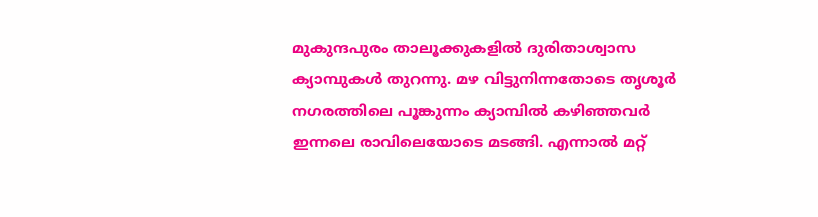മുകുന്ദപുരം താലൂക്കുകളിൽ ദുരിതാശ്വാസ ക്യാമ്പുകൾ തുറന്നു. മഴ വിട്ടുനിന്നതോടെ തൃശൂർ നഗരത്തിലെ പൂങ്കുന്നം ക്യാമ്പിൽ കഴിഞ്ഞവർ ഇന്നലെ രാവിലെയോടെ മടങ്ങി. എന്നാൽ മറ്റ്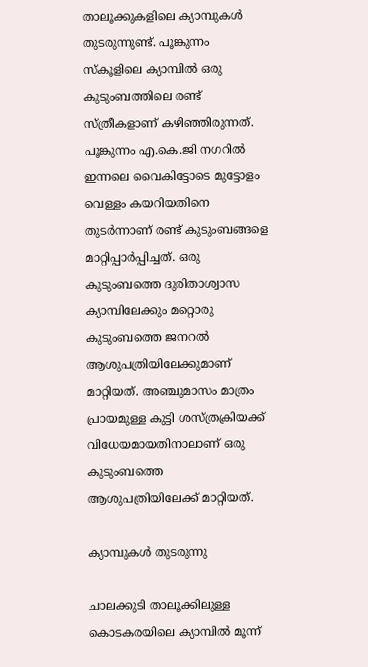താലൂക്കുകളിലെ ക്യാമ്പുകൾ തുടരുന്നുണ്ട്. പൂങ്കുന്നം സ്കൂളിലെ ക്യാമ്പിൽ ഒരു കുടുംബത്തിലെ രണ്ട് സ്ത്രീകളാണ് കഴിഞ്ഞിരുന്നത്.
പൂങ്കുന്നം എ.കെ.ജി നഗറിൽ ഇന്നലെ വൈകിട്ടോടെ മുട്ടോളം വെള്ളം കയറിയതിനെ തുടർന്നാണ് രണ്ട് കുടുംബങ്ങളെ മാറ്റിപ്പാർപ്പിച്ചത്. ഒരു കുടുംബത്തെ ദുരിതാശ്വാസ ക്യാമ്പിലേക്കും മറ്റൊരു കുടുംബത്തെ ജനറൽ ആശുപത്രിയിലേക്കുമാണ് മാറ്റിയത്. അഞ്ചുമാസം മാത്രം പ്രായമുള്ള കുട്ടി ശസ്ത്രക്രിയക്ക് വിധേയമായതിനാലാണ് ഒരു കുടുംബത്തെ ആശുപത്രിയിലേക്ക് മാറ്റിയത്.

ക്യാമ്പുകൾ തുടരുന്നു

ചാലക്കുടി താലൂക്കിലുള്ള കൊടകരയിലെ ക്യാമ്പിൽ മൂന്ന്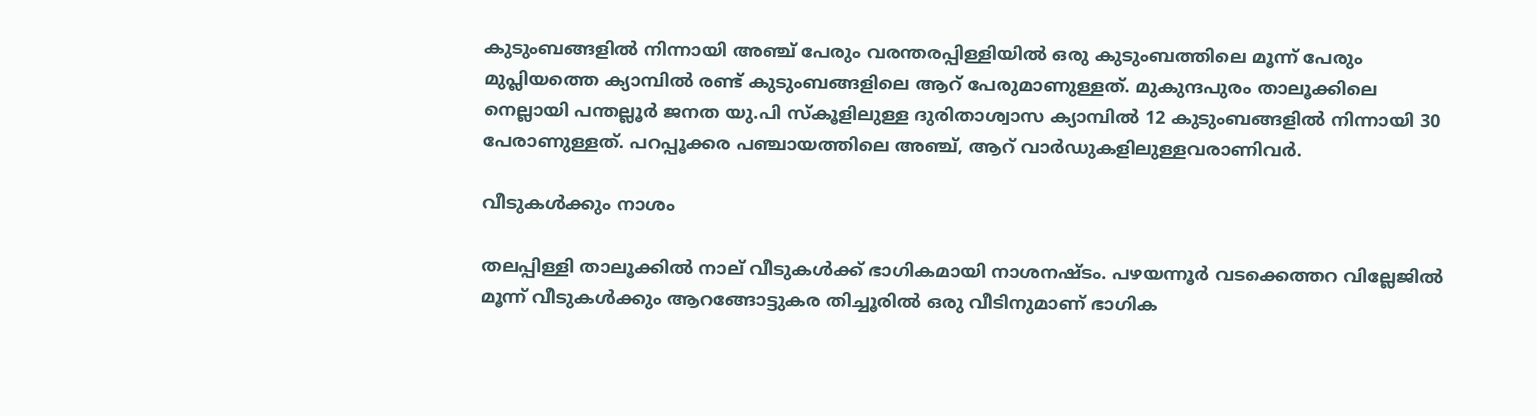കുടുംബങ്ങളിൽ നിന്നായി അഞ്ച് പേരും വരന്തരപ്പിള്ളിയിൽ ഒരു കുടുംബത്തിലെ മൂന്ന് പേരും മുപ്ലിയത്തെ ക്യാമ്പിൽ രണ്ട് കുടുംബങ്ങളിലെ ആറ് പേരുമാണുള്ളത്. മുകുന്ദപുരം താലൂക്കിലെ നെല്ലായി പന്തല്ലൂർ ജനത യു.പി സ്കൂളിലുള്ള ദുരിതാശ്വാസ ക്യാമ്പിൽ 12 കുടുംബങ്ങളിൽ നിന്നായി 30 പേരാണുള്ളത്. പറപ്പൂക്കര പഞ്ചായത്തിലെ അഞ്ച്, ആറ് വാർഡുകളിലുള്ളവരാണിവർ.

വീടുകൾക്കും നാശം

തലപ്പിള്ളി താലൂക്കിൽ നാല് വീടുകൾക്ക് ഭാഗികമായി നാശനഷ്ടം. പഴയന്നൂർ വടക്കെത്തറ വില്ലേജിൽ മൂന്ന് വീടുകൾക്കും ആറങ്ങോട്ടുകര തിച്ചൂരിൽ ഒരു വീടിനുമാണ് ഭാഗിക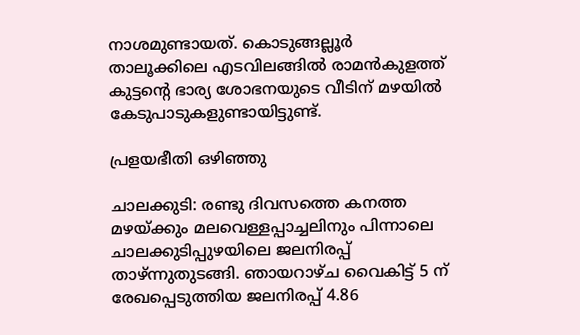നാശമുണ്ടായത്. കൊടുങ്ങല്ലൂർ താലൂക്കിലെ എടവിലങ്ങിൽ രാമൻകുളത്ത് കുട്ടന്റെ ഭാര്യ ശോഭനയുടെ വീടിന് മഴയിൽ കേടുപാടുകളുണ്ടായിട്ടുണ്ട്.

പ്രളയഭീതി ഒഴിഞ്ഞു

ചാലക്കുടി: രണ്ടു ദിവസത്തെ കനത്ത മഴയ്ക്കും മലവെള്ളപ്പാച്ചലിനും പിന്നാലെ ചാലക്കുടിപ്പുഴയിലെ ജലനിരപ്പ് താഴ്ന്നുതുടങ്ങി. ഞായറാഴ്ച വൈകിട്ട് 5 ന് രേഖപ്പെടുത്തിയ ജലനിരപ്പ് 4.86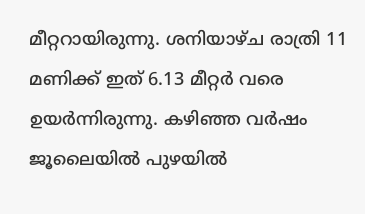മീറ്ററായിരുന്നു. ശനിയാഴ്ച രാത്രി 11 മണിക്ക് ഇത് 6.13 മീറ്റർ വരെ ഉയർന്നിരുന്നു. കഴിഞ്ഞ വർഷം ജൂലൈയിൽ പുഴയിൽ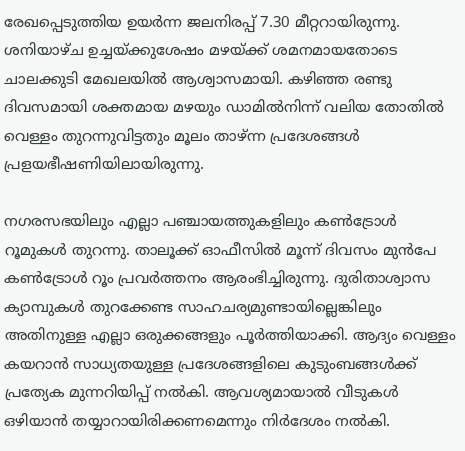രേഖപ്പെടുത്തിയ ഉയർന്ന ജലനിരപ്പ് 7.30 മീറ്ററായിരുന്നു.
ശനിയാഴ്ച ഉച്ചയ്ക്കുശേഷം മഴയ്ക്ക് ശമനമായതോടെ ചാലക്കുടി മേഖലയിൽ ആശ്വാസമായി. കഴിഞ്ഞ രണ്ടു ദിവസമായി ശക്തമായ മഴയും ഡാമിൽനിന്ന് വലിയ തോതിൽ വെള്ളം തുറന്നുവിട്ടതും മൂലം താഴ്ന്ന പ്രദേശങ്ങൾ പ്രളയഭീഷണിയിലായിരുന്നു.

നഗരസഭയിലും എല്ലാ പഞ്ചായത്തുകളിലും കൺട്രോൾ റൂമുകൾ തുറന്നു. താലൂക്ക് ഓഫീസിൽ മൂന്ന് ദിവസം മുൻപേ കൺട്രോൾ റൂം പ്രവർത്തനം ആരംഭിച്ചിരുന്നു. ദുരിതാശ്വാസ ക്യാമ്പുകൾ തുറക്കേണ്ട സാഹചര്യമുണ്ടായില്ലെങ്കിലും അതിനുള്ള എല്ലാ ഒരുക്കങ്ങളും പൂർത്തിയാക്കി. ആദ്യം വെള്ളം കയറാൻ സാധ്യതയുള്ള പ്രദേശങ്ങളിലെ കുടുംബങ്ങൾക്ക് പ്രത്യേക മുന്നറിയിപ്പ് നൽകി. ആവശ്യമായാൽ വീടുകൾ ഒഴിയാൻ തയ്യാറായിരിക്കണമെന്നും നിർദേശം നൽകി.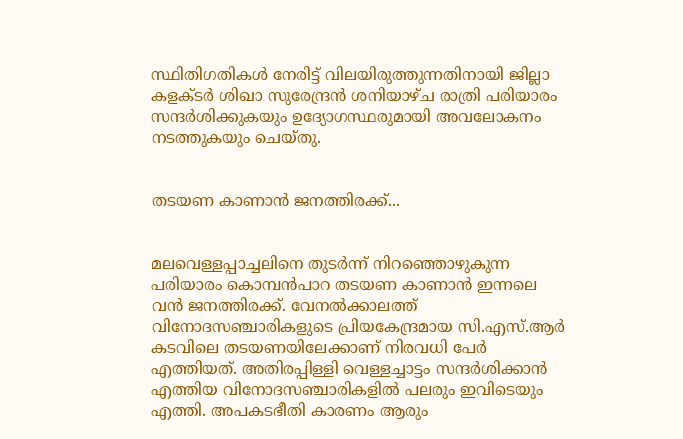സ്ഥിതിഗതികൾ നേരിട്ട് വിലയിരുത്തുന്നതിനായി ജില്ലാ കളക്ടർ ശിഖാ സുരേന്ദ്രൻ ശനിയാഴ്ച രാത്രി പരിയാരം സന്ദർശിക്കുകയും ഉദ്യോഗസ്ഥരുമായി അവലോകനം നടത്തുകയും ചെയ്തു.


തടയണ കാണാൻ ജനത്തിരക്ക്...


മലവെള്ളപ്പാച്ചലിനെ തുടർന്ന് നിറഞ്ഞൊഴുകുന്ന പരിയാരം കൊമ്പൻപാറ തടയണ കാണാൻ ഇന്നലെ വൻ ജനത്തിരക്ക്. വേനൽക്കാലത്ത് വിനോദസഞ്ചാരികളുടെ പ്രിയകേന്ദ്രമായ സി.എസ്.ആർ കടവിലെ തടയണയിലേക്കാണ് നിരവധി പേർ എത്തിയത്. അതിരപ്പിള്ളി വെള്ളച്ചാട്ടം സന്ദർശിക്കാൻ എത്തിയ വിനോദസഞ്ചാരികളിൽ പലരും ഇവിടെയും എത്തി. അപകടഭീതി കാരണം ആരും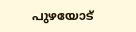പുഴയോട്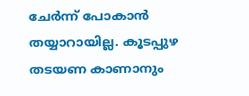ചേർന്ന് പോകാൻ തയ്യാറായില്ല. കൂടപ്പുഴ തടയണ കാണാനും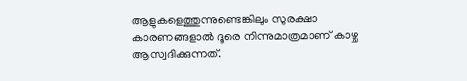ആളുകളെത്തുന്നുണ്ടെങ്കിലും സുരക്ഷാ കാരണങ്ങളാൽ ദൂരെ നിന്നുമാത്രമാണ് കാഴ്ച ആസ്വദിക്കുന്നത്.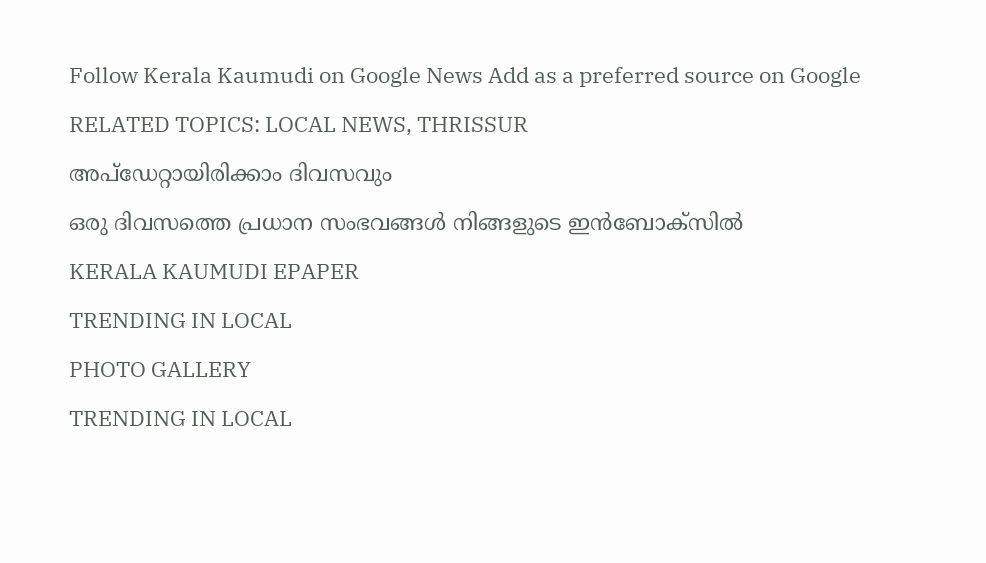Follow Kerala Kaumudi on Google News Add as a preferred source on Google
RELATED TOPICS: LOCAL NEWS, THRISSUR
അപ്ഡേറ്റായിരിക്കാം ദിവസവും
ഒരു ദിവസത്തെ പ്രധാന സംഭവങ്ങൾ നിങ്ങളുടെ ഇൻബോക്സിൽ
KERALA KAUMUDI EPAPER
TRENDING IN LOCAL
PHOTO GALLERY
TRENDING IN LOCAL